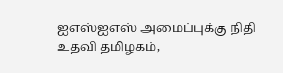ஐஎஸ்ஐஎஸ் அமைப்புக்கு நிதி உதவி தமிழகம்,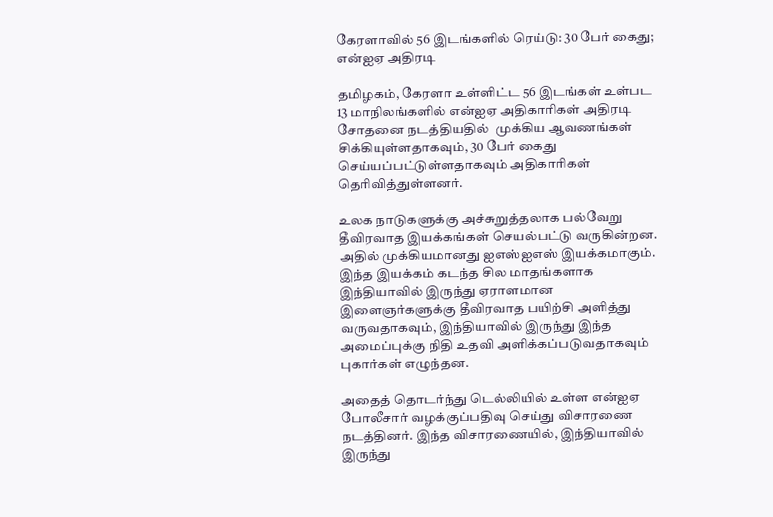கேரளாவில் 56 இடங்களில் ரெய்டு: 30 பேர் கைது; என்ஐஏ அதிரடி

தமிழகம், கேரளா உள்ளிட்ட 56 இடங்கள் உள்பட 13 மாநிலங்களில் என்ஐஏ அதிகாரிகள் அதிரடி சோதனை நடத்தியதில்  முக்கிய ஆவணங்கள் சிக்கியுள்ளதாகவும், 30 பேர் கைது செய்யப்பட்டுள்ளதாகவும் அதிகாரிகள் தெரிவித்துள்ளனர்.

உலக நாடுகளுக்கு அச்சுறுத்தலாக பல்வேறு தீவிரவாத இயக்கங்கள் செயல்பட்டு வருகின்றன. அதில் முக்கியமானது ஐஎஸ்ஐஎஸ் இயக்கமாகும். இந்த இயக்கம் கடந்த சில மாதங்களாக இந்தியாவில் இருந்து ஏராளமான இளைஞர்களுக்கு தீவிரவாத பயிற்சி அளித்து வருவதாகவும், இந்தியாவில் இருந்து இந்த அமைப்புக்கு நிதி உதவி அளிக்கப்படுவதாகவும் புகார்கள் எழுந்தன.

அதைத் தொடர்ந்து டெல்லியில் உள்ள என்ஐஏ போலீசார் வழக்குப்பதிவு செய்து விசாரணை நடத்தினர். இந்த விசாரணையில், இந்தியாவில் இருந்து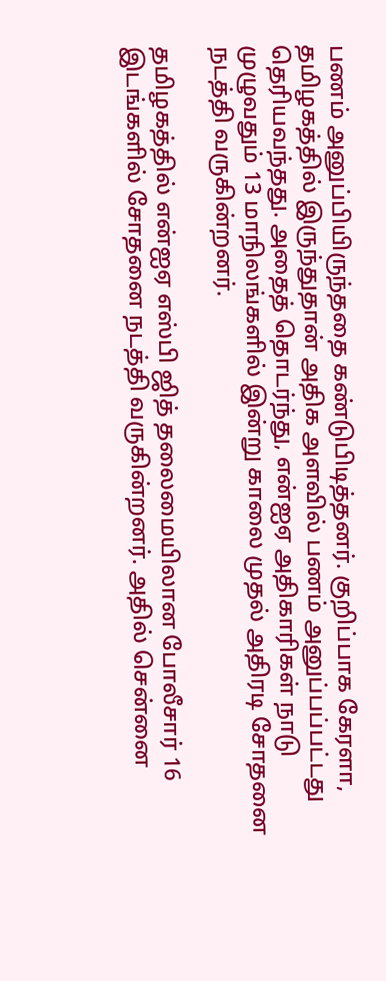பணம் அனுப்பியிருந்ததை கண்டுபிடித்தனர். குறிப்பாக கேரளா, தமிழகத்தில் இருந்துதான் அதிக அளவில் பணம் அனுப்பப்பட்டது தெரியவந்தது. அதைத் தொடர்ந்து, என்ஐஏ அதிகாரிகள் நாடு முழுவதும் 13 மாநிலங்களில் இன்று காலை முதல் அதிரடி சோதனை நடத்தி வருகின்றனர்.

தமிழகத்தில் என்ஐஏ எஸ்பி ஜித் தலைமையிலான போலீசார் 16 இடங்களில் சோதனை நடத்தி வருகின்றனர். அதில் சென்னை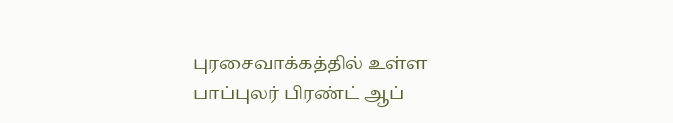புரசைவாக்கத்தில் உள்ள பாப்புலர் பிரண்ட் ஆப்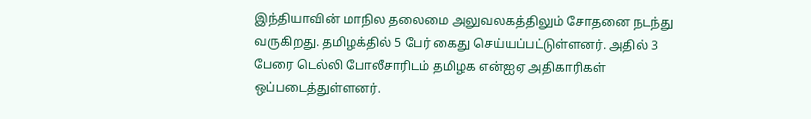இந்தியாவின் மாநில தலைமை அலுவலகத்திலும் சோதனை நடந்து வருகிறது. தமிழக்தில் 5 பேர் கைது செய்யப்பட்டுள்ளனர். அதில் 3 பேரை டெல்லி போலீசாரிடம் தமிழக என்ஐஏ அதிகாரிகள் ஒப்படைத்துள்ளனர்.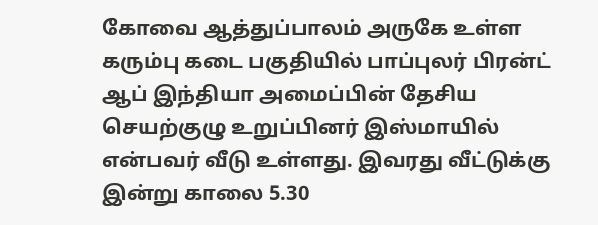கோவை ஆத்துப்பாலம் அருகே உள்ள கரும்பு கடை பகுதியில் பாப்புலர் பிரன்ட் ஆப் இந்தியா அமைப்பின் தேசிய செயற்குழு உறுப்பினர் இஸ்மாயில் என்பவர் வீடு உள்ளது. இவரது வீட்டுக்கு இன்று காலை 5.30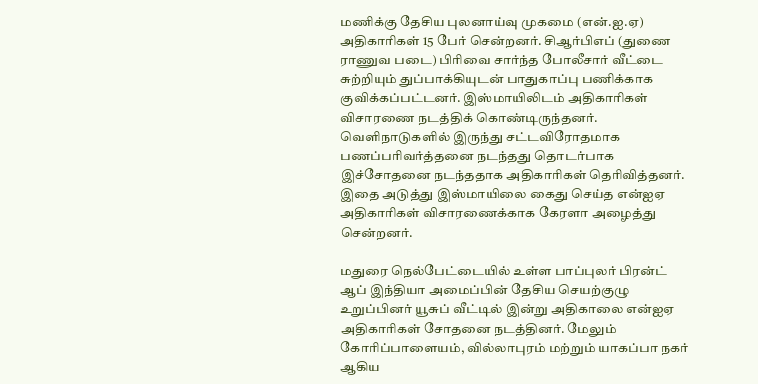மணிக்கு தேசிய புலனாய்வு முகமை (என்.ஐ.ஏ) அதிகாரிகள் 15 பேர் சென்றனர். சிஆர்பிஎப் (துணை ராணுவ படை) பிரிவை சார்ந்த போலீசார் வீட்டை சுற்றியும் துப்பாக்கியுடன் பாதுகாப்பு பணிக்காக குவிக்கப்பட்டனர். இஸ்மாயிலிடம் அதிகாரிகள் விசாரணை நடத்திக் கொண்டிருந்தனர். வெளிநாடுகளில் இருந்து சட்டவிரோதமாக பணப்பரிவர்த்தனை நடந்தது தொடர்பாக இச்சோதனை நடந்ததாக அதிகாரிகள் தெரிவித்தனர். இதை அடுத்து இஸ்மாயிலை கைது செய்த என்ஐஏ அதிகாரிகள் விசாரணைக்காக கேரளா அழைத்து சென்றனர்.

மதுரை நெல்பேட்டையில் உள்ள பாப்புலர் பிரன்ட் ஆப் இந்தியா அமைப்பின் தேசிய செயற்குழு உறுப்பினர் யூசுப் வீட்டில் இன்று அதிகாலை என்ஐஏ அதிகாரிகள் சோதனை நடத்தினர். மேலும் கோரிப்பாளையம், வில்லாபுரம் மற்றும் யாகப்பா நகர் ஆகிய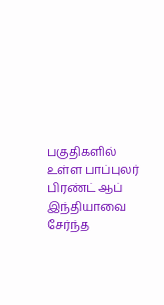பகுதிகளில் உள்ள பாப்புலர் பிரண்ட் ஆப் இந்தியாவை சேர்ந்த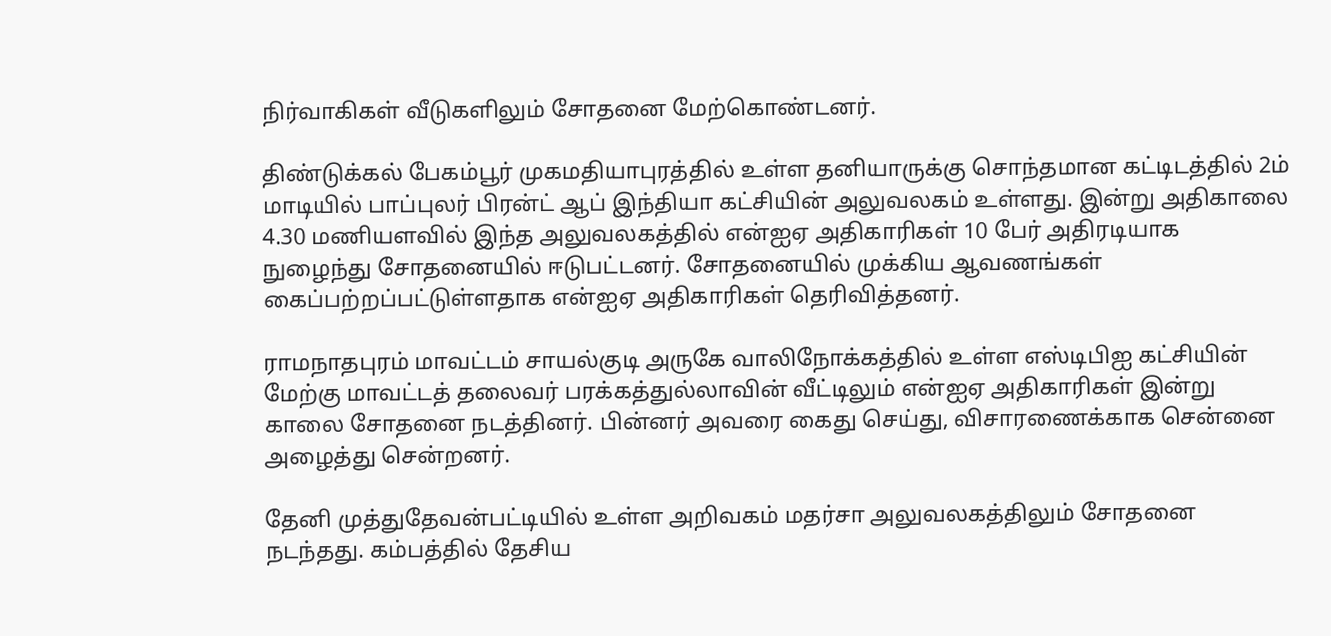நிர்வாகிகள் வீடுகளிலும் சோதனை மேற்கொண்டனர்.

திண்டுக்கல் பேகம்பூர் முகமதியாபுரத்தில் உள்ள தனியாருக்கு சொந்தமான கட்டிடத்தில் 2ம் மாடியில் பாப்புலர் பிரன்ட் ஆப் இந்தியா கட்சியின் அலுவலகம் உள்ளது. இன்று அதிகாலை 4.30 மணியளவில் இந்த அலுவலகத்தில் என்ஐஏ அதிகாரிகள் 10 பேர் அதிரடியாக நுழைந்து சோதனையில் ஈடுபட்டனர். சோதனையில் முக்கிய ஆவணங்கள் கைப்பற்றப்பட்டுள்ளதாக என்ஐஏ அதிகாரிகள் தெரிவித்தனர்.

ராமநாதபுரம் மாவட்டம் சாயல்குடி அருகே வாலிநோக்கத்தில் உள்ள எஸ்டிபிஐ கட்சியின் மேற்கு மாவட்டத் தலைவர் பரக்கத்துல்லாவின் வீட்டிலும் என்ஐஏ அதிகாரிகள் இன்று காலை சோதனை நடத்தினர். பின்னர் அவரை கைது செய்து, விசாரணைக்காக சென்னை அழைத்து சென்றனர்.

தேனி முத்துதேவன்பட்டியில் உள்ள அறிவகம் மதர்சா அலுவலகத்திலும் சோதனை நடந்தது. கம்பத்தில் தேசிய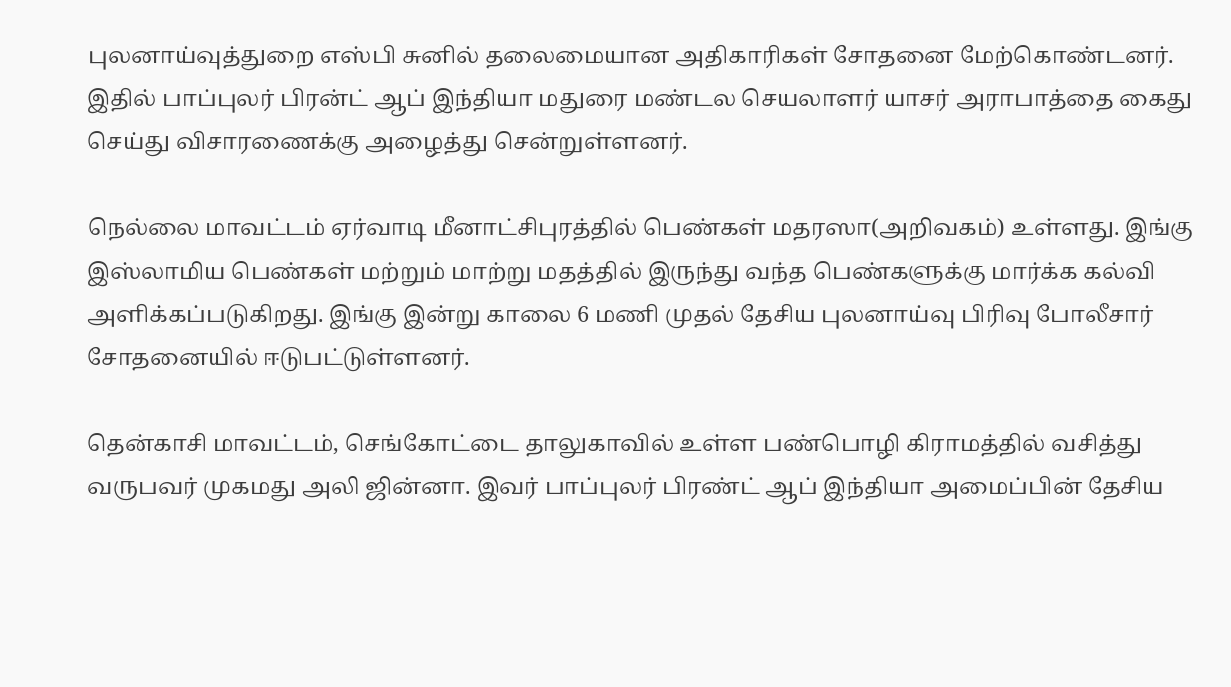புலனாய்வுத்துறை எஸ்பி சுனில் தலைமையான அதிகாரிகள் சோதனை மேற்கொண்டனர். இதில் பாப்புலர் பிரன்ட் ஆப் இந்தியா மதுரை மண்டல செயலாளர் யாசர் அராபாத்தை கைது செய்து விசாரணைக்கு அழைத்து சென்றுள்ளனர்.

நெல்லை மாவட்டம் ஏர்வாடி மீனாட்சிபுரத்தில் பெண்கள் மதரஸா(அறிவகம்) உள்ளது. இங்கு இஸ்லாமிய பெண்கள் மற்றும் மாற்று மதத்தில் இருந்து வந்த பெண்களுக்கு மார்க்க கல்வி அளிக்கப்படுகிறது. இங்கு இன்று காலை 6 மணி முதல் தேசிய புலனாய்வு பிரிவு போலீசார் சோதனையில் ஈடுபட்டுள்ளனர்.

தென்காசி மாவட்டம், செங்கோட்டை தாலுகாவில் உள்ள பண்பொழி கிராமத்தில் வசித்து வருபவர் முகமது அலி ஜின்னா. இவர் பாப்புலர் பிரண்ட் ஆப் இந்தியா அமைப்பின் தேசிய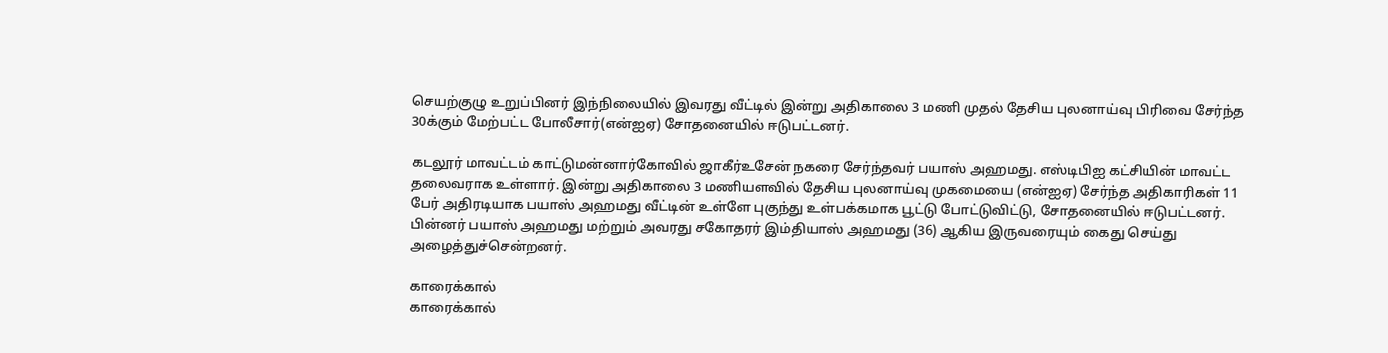செயற்குழு உறுப்பினர் இந்நிலையில் இவரது வீட்டில் இன்று அதிகாலை 3 மணி முதல் தேசிய புலனாய்வு பிரிவை சேர்ந்த 30க்கும் மேற்பட்ட போலீசார்(என்ஐஏ) சோதனையில் ஈடுபட்டனர்.

கடலூர் மாவட்டம் காட்டுமன்னார்கோவில் ஜாகீர்உசேன் நகரை சேர்ந்தவர் பயாஸ் அஹமது. எஸ்டிபிஐ கட்சியின் மாவட்ட தலைவராக உள்ளார். இன்று அதிகாலை 3 மணியளவில் தேசிய புலனாய்வு முகமையை (என்ஐஏ) சேர்ந்த அதிகாரிகள் 11 பேர் அதிரடியாக பயாஸ் அஹமது வீட்டின் உள்ளே புகுந்து உள்பக்கமாக பூட்டு போட்டுவிட்டு, சோதனையில் ஈடுபட்டனர். பின்னர் பயாஸ் அஹமது மற்றும் அவரது சகோதரர் இம்தியாஸ் அஹமது (36) ஆகிய இருவரையும் கைது செய்து அழைத்துச்சென்றனர்.

காரைக்கால்
காரைக்கால்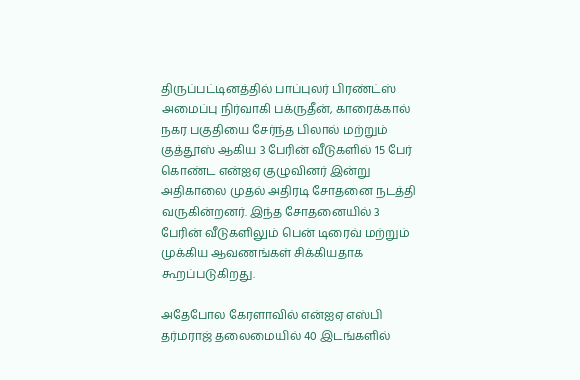திருப்பட்டினத்தில் பாப்புலர் பிரண்ட்ஸ் அமைப்பு நிர்வாகி பக்ருதீன், காரைக்கால் நகர பகுதியை சேர்ந்த பிலால் மற்றும் குத்தூஸ் ஆகிய 3 பேரின் வீடுகளில் 15 பேர் கொண்ட என்ஐஏ குழுவினர் இன்று அதிகாலை முதல் அதிரடி சோதனை நடத்தி வருகின்றனர். இந்த சோதனையில் 3 பேரின் வீடுகளிலும் பென் டிரைவ் மற்றும் முக்கிய ஆவணங்கள் சிக்கியதாக கூறப்படுகிறது.

அதேபோல கேரளாவில் என்ஐஏ எஸ்பி  தர்மராஜ் தலைமையில் 40 இடங்களில்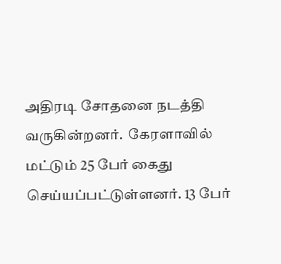அதிரடி சோதனை நடத்தி வருகின்றனர்.  கேரளாவில் மட்டும் 25 பேர் கைது செய்யப்பட்டுள்ளனர். 13 பேர்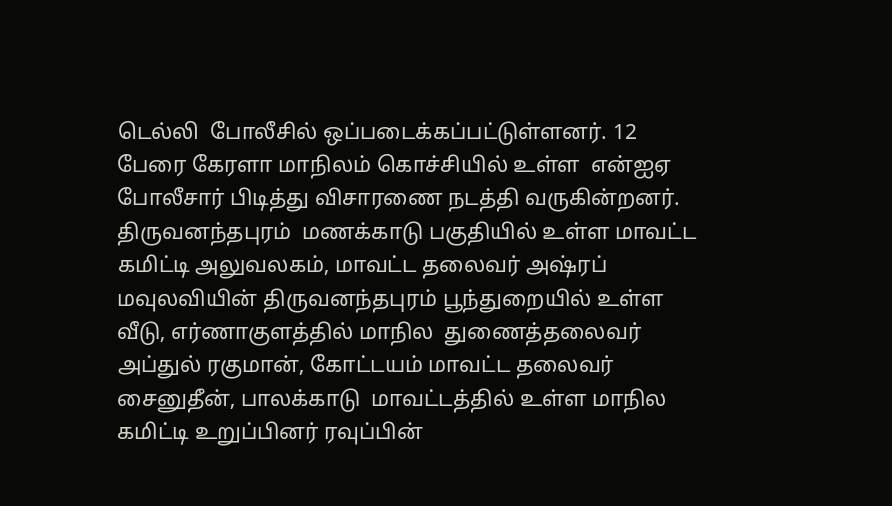டெல்லி  போலீசில் ஒப்படைக்கப்பட்டுள்ளனர். 12 பேரை கேரளா மாநிலம் கொச்சியில் உள்ள  என்ஐஏ போலீசார் பிடித்து விசாரணை நடத்தி வருகின்றனர்.
திருவனந்தபுரம்  மணக்காடு பகுதியில் உள்ள மாவட்ட கமிட்டி அலுவலகம், மாவட்ட தலைவர் அஷ்ரப்  மவுலவியின் திருவனந்தபுரம் பூந்துறையில் உள்ள வீடு, எர்ணாகுளத்தில் மாநில  துணைத்தலைவர் அப்துல் ரகுமான், கோட்டயம் மாவட்ட தலைவர் சைனுதீன், பாலக்காடு  மாவட்டத்தில் உள்ள மாநில கமிட்டி உறுப்பினர் ரவுப்பின்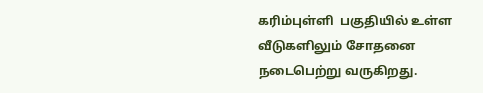கரிம்புள்ளி  பகுதியில் உள்ள வீடுகளிலும் சோதனை நடைபெற்று வருகிறது.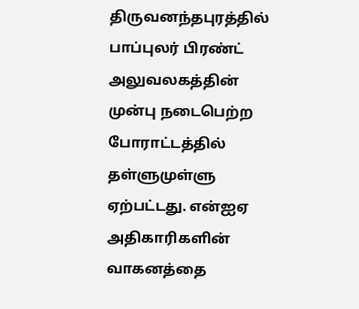திருவனந்தபுரத்தில்  பாப்புலர் பிரண்ட் அலுவலகத்தின் முன்பு நடைபெற்ற போராட்டத்தில்  தள்ளுமுள்ளு ஏற்பட்டது. என்ஐஏ அதிகாரிகளின் வாகனத்தை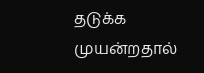தடுக்க முயன்றதால்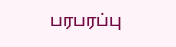பரபரப்பு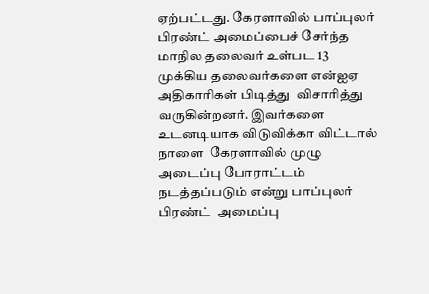ஏற்பட்டது. கேரளாவில் பாப்புலர் பிரண்ட் அமைப்பைச் சேர்ந்த  மாநில தலைவர் உள்பட 13 முக்கிய தலைவர்களை என்ஐஏ அதிகாரிகள் பிடித்து  விசாரித்து வருகின்றனர். இவர்களை உடனடியாக விடுவிக்கா விட்டால் நாளை  கேரளாவில் முழு அடைப்பு போராட்டம் நடத்தப்படும் என்று பாப்புலர் பிரண்ட்  அமைப்பு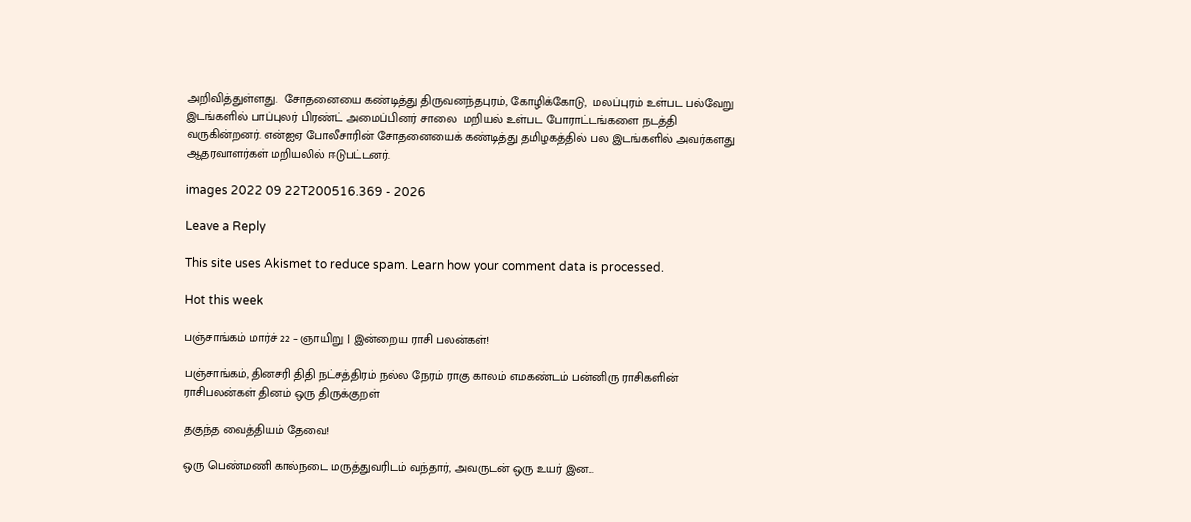அறிவித்துள்ளது.  சோதனையை கண்டித்து திருவனந்தபுரம், கோழிக்கோடு,  மலப்புரம் உள்பட பல்வேறு இடங்களில் பாப்புலர் பிரண்ட் அமைப்பினர் சாலை  மறியல் உள்பட போராட்டங்களை நடத்தி வருகின்றனர். என்ஐஏ போலீசாரின் சோதனையைக் கண்டித்து தமிழகத்தில் பல இடங்களில் அவர்களது ஆதரவாளர்கள் மறியலில் ஈடுபட்டனர்.

images 2022 09 22T200516.369 - 2026

Leave a Reply

This site uses Akismet to reduce spam. Learn how your comment data is processed.

Hot this week

பஞ்சாங்கம் மார்ச் 22 – ஞாயிறு | இன்றைய ராசி பலன்கள்!

பஞ்சாங்கம், தினசரி திதி நட்சத்திரம் நல்ல நேரம் ராகு காலம் எமகண்டம் பன்னிரு ராசிகளின் ராசிபலன்கள் தினம் ஒரு திருக்குறள்

தகுந்த வைத்தியம் தேவை!

ஒரு பெண்மணி கால்நடை மருத்துவரிடம் வந்தார், அவருடன் ஒரு உயர் இன...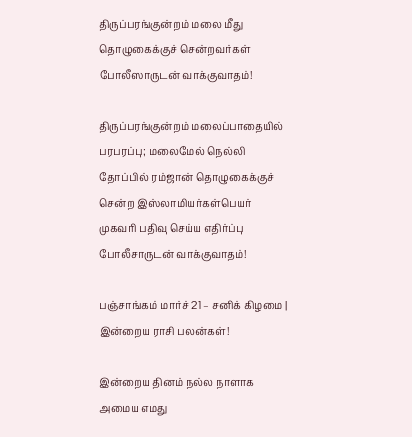திருப்பரங்குன்றம் மலை மீது தொழுகைக்குச் சென்றவர்கள் போலீஸாருடன் வாக்குவாதம்!

திருப்பரங்குன்றம் மலைப்பாதையில் பரபரப்பு; மலைமேல் நெல்லி தோப்பில் ரம்ஜான் தொழுகைக்குச் சென்ற இஸ்லாமியர்கள்பெயர் முகவரி பதிவு செய்ய எதிர்ப்பு போலீசாருடன் வாக்குவாதம்!

பஞ்சாங்கம் மார்ச் 21 – சனிக் கிழமை | இன்றைய ராசி பலன்கள்!

இன்றைய தினம் நல்ல நாளாக அமைய எமது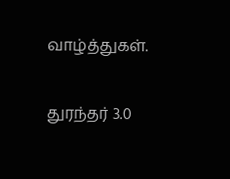வாழ்த்துகள்.

துரந்தர் 3.0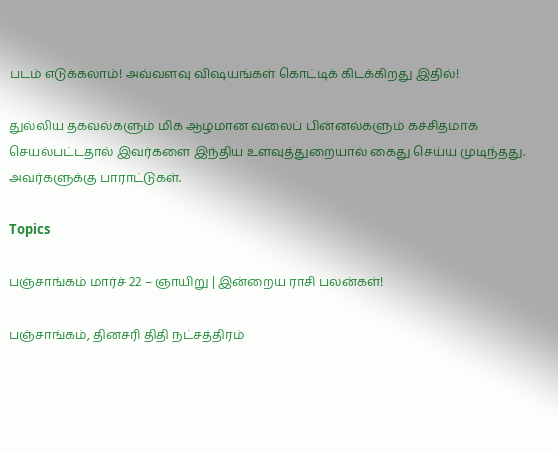படம் எடுக்கலாம்! அவ்வளவு விஷயங்கள் கொட்டிக் கிடக்கிறது இதில்!

துல்லிய தகவல்களும் மிக ஆழமான வலைப் பின்னல்களும் கச்சிதமாக செயல்பட்டதால் இவர்களை இந்திய உளவுத்துறையால் கைது செய்ய முடிந்தது.  அவர்களுக்கு பாராட்டுகள்.

Topics

பஞ்சாங்கம் மார்ச் 22 – ஞாயிறு | இன்றைய ராசி பலன்கள்!

பஞ்சாங்கம், தினசரி திதி நட்சத்திரம்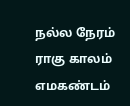நல்ல நேரம் ராகு காலம் எமகண்டம்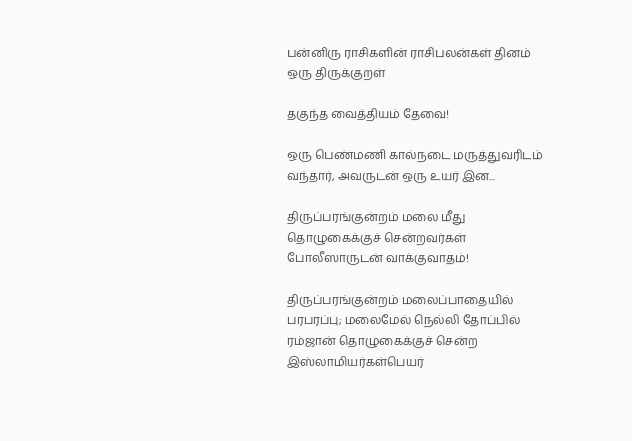பன்னிரு ராசிகளின் ராசிபலன்கள் தினம் ஒரு திருக்குறள்

தகுந்த வைத்தியம் தேவை!

ஒரு பெண்மணி கால்நடை மருத்துவரிடம் வந்தார், அவருடன் ஒரு உயர் இன...

திருப்பரங்குன்றம் மலை மீது தொழுகைக்குச் சென்றவர்கள் போலீஸாருடன் வாக்குவாதம்!

திருப்பரங்குன்றம் மலைப்பாதையில் பரபரப்பு; மலைமேல் நெல்லி தோப்பில் ரம்ஜான் தொழுகைக்குச் சென்ற இஸ்லாமியர்கள்பெயர்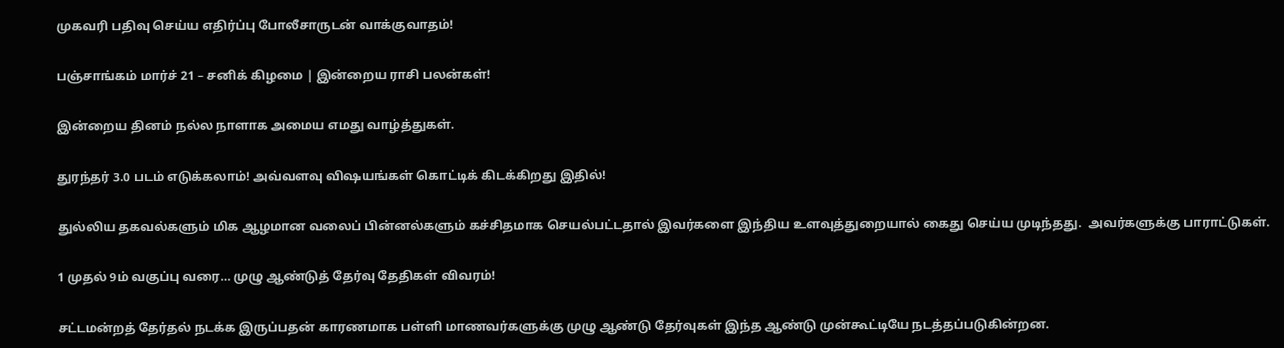முகவரி பதிவு செய்ய எதிர்ப்பு போலீசாருடன் வாக்குவாதம்!

பஞ்சாங்கம் மார்ச் 21 – சனிக் கிழமை | இன்றைய ராசி பலன்கள்!

இன்றைய தினம் நல்ல நாளாக அமைய எமது வாழ்த்துகள்.

துரந்தர் 3.0 படம் எடுக்கலாம்! அவ்வளவு விஷயங்கள் கொட்டிக் கிடக்கிறது இதில்!

துல்லிய தகவல்களும் மிக ஆழமான வலைப் பின்னல்களும் கச்சிதமாக செயல்பட்டதால் இவர்களை இந்திய உளவுத்துறையால் கைது செய்ய முடிந்தது.  அவர்களுக்கு பாராட்டுகள்.

1 முதல் 9ம் வகுப்பு வரை… முழு ஆண்டுத் தேர்வு தேதிகள் விவரம்!

சட்டமன்றத் தேர்தல் நடக்க இருப்பதன் காரணமாக பள்ளி மாணவர்களுக்கு முழு ஆண்டு தேர்வுகள் இந்த ஆண்டு முன்கூட்டியே நடத்தப்படுகின்றன.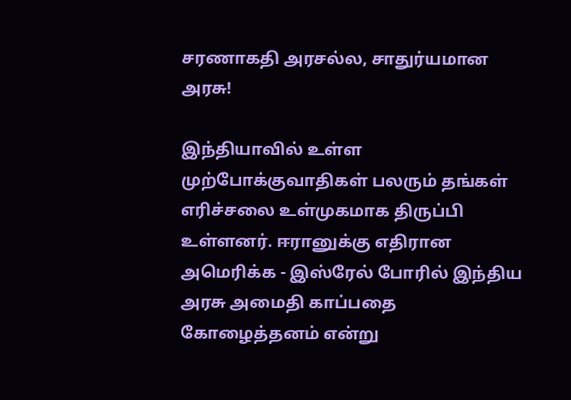சரணாகதி அரசல்ல, சாதுர்யமான அரசு!

இந்தியாவில் உள்ள முற்போக்குவாதிகள் பலரும் தங்கள் எரிச்சலை உள்முகமாக திருப்பி உள்ளனர். ஈரானுக்கு எதிரான அமெரிக்க - இஸ்ரேல் போரில் இந்திய அரசு அமைதி காப்பதை கோழைத்தனம் என்று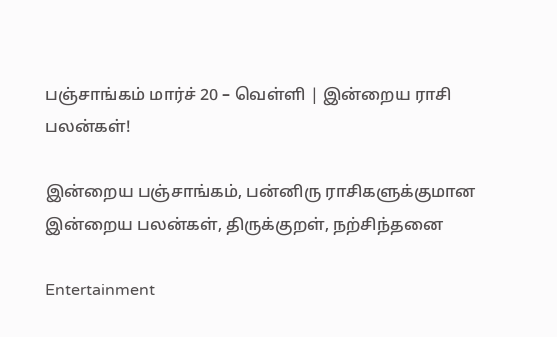பஞ்சாங்கம் மார்ச் 20 – வெள்ளி | இன்றைய ராசி பலன்கள்!

இன்றைய பஞ்சாங்கம், பன்னிரு ராசிகளுக்குமான இன்றைய பலன்கள், திருக்குறள், நற்சிந்தனை

Entertainment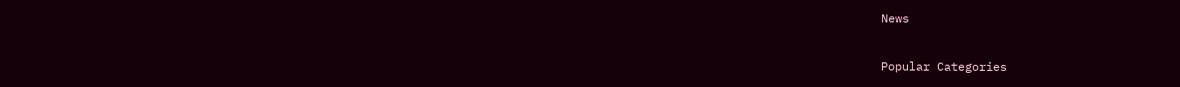News

Popular Categories